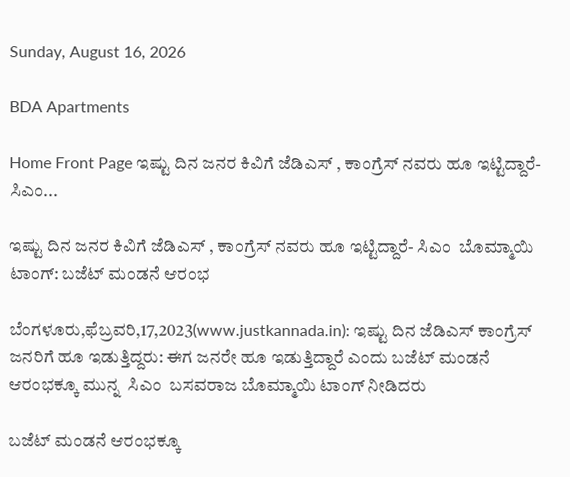Sunday, August 16, 2026

BDA Apartments

Home Front Page ಇಷ್ಟು ದಿನ ಜನರ ಕಿವಿಗೆ ಜೆಡಿಎಸ್ , ಕಾಂಗ್ರೆಸ್ ನವರು ಹೂ ಇಟ್ಟಿದ್ದಾರೆ- ಸಿಎಂ...

ಇಷ್ಟು ದಿನ ಜನರ ಕಿವಿಗೆ ಜೆಡಿಎಸ್ , ಕಾಂಗ್ರೆಸ್ ನವರು ಹೂ ಇಟ್ಟಿದ್ದಾರೆ- ಸಿಎಂ  ಬೊಮ್ಮಾಯಿ ಟಾಂಗ್: ಬಜೆಟ್ ಮಂಡನೆ ಆರಂಭ

ಬೆಂಗಳೂರು,ಫೆಬ್ರವರಿ,17,2023(www.justkannada.in): ಇಷ್ಟು ದಿನ ಜೆಡಿಎಸ್ ಕಾಂಗ್ರೆಸ್ ಜನರಿಗೆ ಹೂ ಇಡುತ್ತಿದ್ದರು: ಈಗ ಜನರೇ ಹೂ ಇಡುತ್ತಿದ್ದಾರೆ ಎಂದು ಬಜೆಟ್ ಮಂಡನೆ  ಆರಂಭಕ್ಕೂ ಮುನ್ನ  ಸಿಎಂ  ಬಸವರಾಜ ಬೊಮ್ಮಾಯಿ ಟಾಂಗ್ ನೀಡಿದರು

ಬಜೆಟ್ ಮಂಡನೆ ಆರಂಭಕ್ಕೂ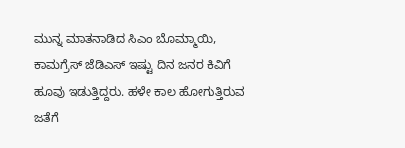ಮುನ್ನ ಮಾತನಾಡಿದ ಸಿಎಂ ಬೊಮ್ಮಾಯಿ,  ಕಾಮಗ್ರೆಸ್ ಜೆಡಿಎಸ್ ಇಷ್ಟು ದಿನ ಜನರ ಕಿವಿಗೆ ಹೂವು ಇಡುತ್ತಿದ್ದರು. ಹಳೇ ಕಾಲ ಹೋಗುತ್ತಿರುವ ಜತೆಗೆ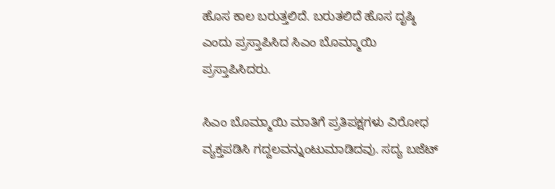ಹೊಸ ಕಾಲ ಬರುತ್ತಲಿದೆ. ಬರುತಲಿದೆ ಹೊಸ ದೃಷ್ಠಿ ಎಂದು ಪ್ರಸ್ತಾಪಿಸಿದ ಸಿಎಂ ಬೊಮ್ಮಾಯಿ ಪ್ರಸ್ತಾಪಿಸಿದರು.

ಸಿಎಂ ಬೊಮ್ಮಾಯಿ ಮಾತಿಗೆ ಪ್ರತಿಪಕ್ಷಗಳು ವಿರೋಧ ವ್ಯಕ್ತಪಡಿಸಿ ಗದ್ದಲವನ್ನುಂಟುಮಾಡಿದವು. ಸದ್ಯ ಬಜೆಟ್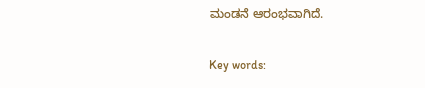ಮಂಡನೆ ಆರಂಭವಾಗಿದೆ.

Key words: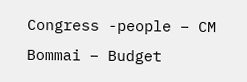Congress -people – CM Bommai – Budget